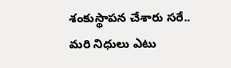శంకుస్థాపన చేశారు సరే.. మరి నిధులు ఎటు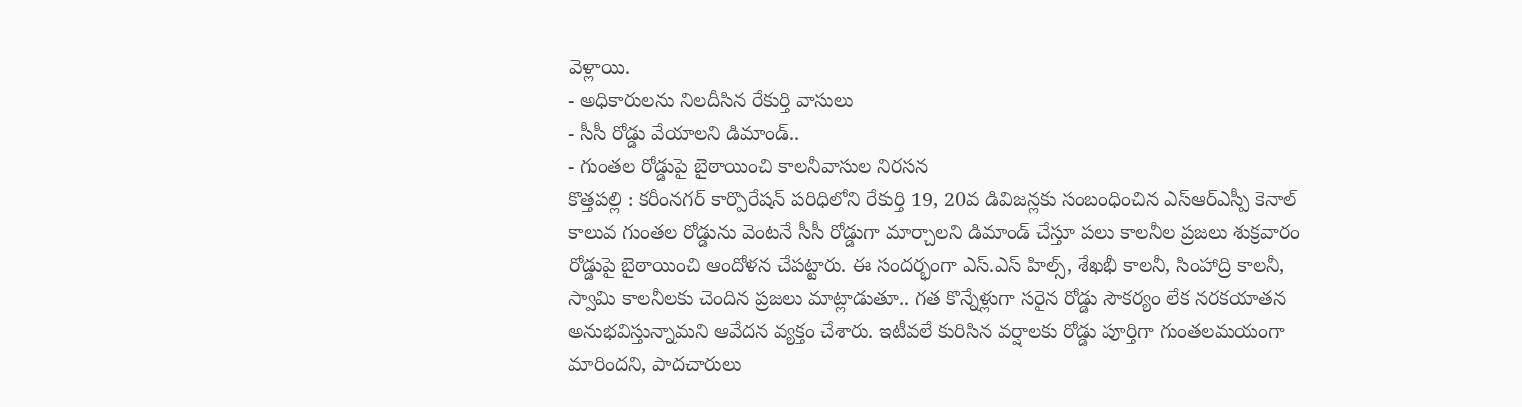వెళ్లాయి.
- అధికారులను నిలదీసిన రేకుర్తి వాసులు
- సీసీ రోడ్డు వేయాలని డిమాండ్..
- గుంతల రోడ్డుపై బైఠాయించి కాలనీవాసుల నిరసన
కొత్తపల్లి : కరీంనగర్ కార్పొరేషన్ పరిధిలోని రేకుర్తి 19, 20వ డివిజన్లకు సంబంధించిన ఎస్ఆర్ఎస్పీ కెనాల్ కాలువ గుంతల రోడ్డును వెంటనే సీసీ రోడ్డుగా మార్చాలని డిమాండ్ చేస్తూ పలు కాలనీల ప్రజలు శుక్రవారం రోడ్డుపై బైఠాయించి ఆందోళన చేపట్టారు. ఈ సందర్భంగా ఎస్.ఎస్ హిల్స్, శేఖభీ కాలనీ, సింహాద్రి కాలనీ, స్వామి కాలనీలకు చెందిన ప్రజలు మాట్లాడుతూ.. గత కొన్నేళ్లుగా సరైన రోడ్డు సౌకర్యం లేక నరకయాతన అనుభవిస్తున్నామని ఆవేదన వ్యక్తం చేశారు. ఇటీవలే కురిసిన వర్షాలకు రోడ్డు పూర్తిగా గుంతలమయంగా మారిందని, పాదచారులు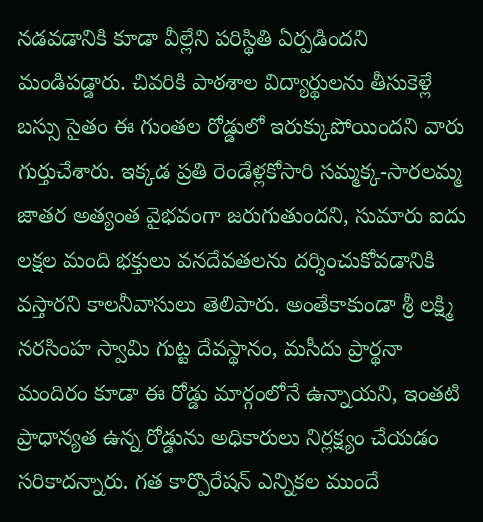నడవడానికి కూడా వీల్లేని పరిస్థితి ఏర్పడిందని మండిపడ్డారు. చివరికి పాఠశాల విద్యార్థులను తీసుకెళ్లే బస్సు సైతం ఈ గుంతల రోడ్డులో ఇరుక్కుపోయిందని వారు గుర్తుచేశారు. ఇక్కడ ప్రతి రెండేళ్లకోసారి సమ్మక్క-సారలమ్మ జాతర అత్యంత వైభవంగా జరుగుతుందని, సుమారు ఐదు లక్షల మంది భక్తులు వనదేవతలను దర్శించుకోవడానికి వస్తారని కాలనీవాసులు తెలిపారు. అంతేకాకుండా శ్రీ లక్ష్మి నరసింహ స్వామి గుట్ట దేవస్థానం, మసీదు ప్రార్థనా మందిరం కూడా ఈ రోడ్డు మార్గంలోనే ఉన్నాయని, ఇంతటి ప్రాధాన్యత ఉన్న రోడ్డును అధికారులు నిర్లక్ష్యం చేయడం సరికాదన్నారు. గత కార్పొరేషన్ ఎన్నికల ముందే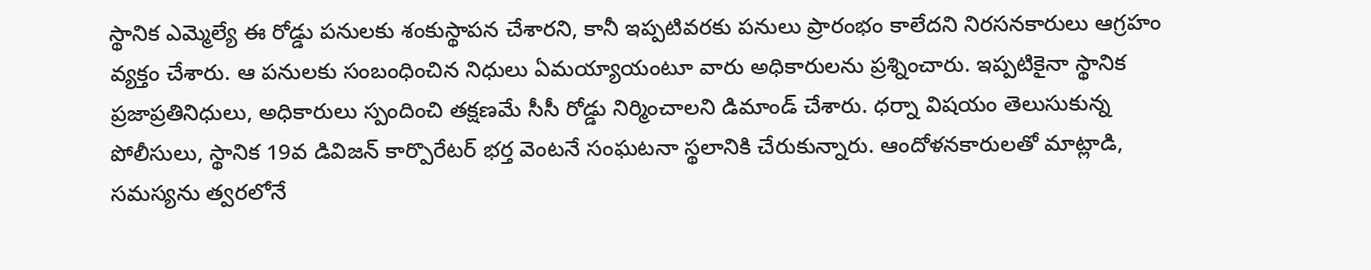స్థానిక ఎమ్మెల్యే ఈ రోడ్డు పనులకు శంకుస్థాపన చేశారని, కానీ ఇప్పటివరకు పనులు ప్రారంభం కాలేదని నిరసనకారులు ఆగ్రహం వ్యక్తం చేశారు. ఆ పనులకు సంబంధించిన నిధులు ఏమయ్యాయంటూ వారు అధికారులను ప్రశ్నించారు. ఇప్పటికైనా స్థానిక ప్రజాప్రతినిధులు, అధికారులు స్పందించి తక్షణమే సీసీ రోడ్డు నిర్మించాలని డిమాండ్ చేశారు. ధర్నా విషయం తెలుసుకున్న పోలీసులు, స్థానిక 19వ డివిజన్ కార్పొరేటర్ భర్త వెంటనే సంఘటనా స్థలానికి చేరుకున్నారు. ఆందోళనకారులతో మాట్లాడి, సమస్యను త్వరలోనే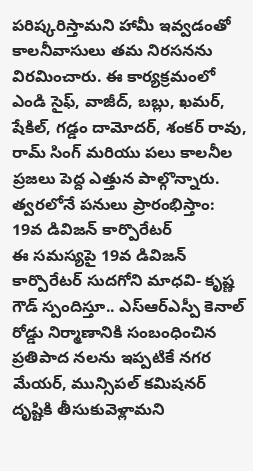పరిష్కరిస్తామని హామీ ఇవ్వడంతో కాలనీవాసులు తమ నిరసనను విరమించారు. ఈ కార్యక్రమంలో ఎండి సైఫ్, వాజీద్, బబ్లు, ఖమర్, షేకిల్, గడ్డం దామోదర్, శంకర్ రావు, రామ్ సింగ్ మరియు పలు కాలనీల ప్రజలు పెద్ద ఎత్తున పాల్గొన్నారు.
త్వరలోనే పనులు ప్రారంభిస్తాం: 19వ డివిజన్ కార్పొరేటర్
ఈ సమస్యపై 19వ డివిజన్ కార్పొరేటర్ సుదగోని మాధవి- కృష్ణ గౌడ్ స్పందిస్తూ.. ఎస్ఆర్ఎస్పీ కెనాల్ రోడ్డు నిర్మాణానికి సంబంధించిన ప్రతిపాద నలను ఇప్పటికే నగర మేయర్, మున్సిపల్ కమిషనర్ దృష్టికి తీసుకువెళ్లామని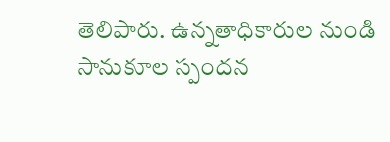తెలిపారు. ఉన్నతాధికారుల నుండి సానుకూల స్పందన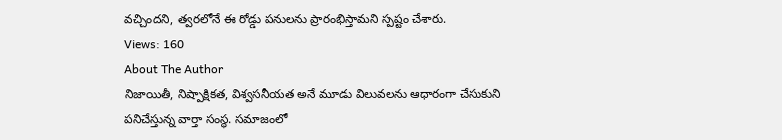వచ్చిందని, త్వరలోనే ఈ రోడ్డు పనులను ప్రారంభిస్తామని స్పష్టం చేశారు.
Views: 160
About The Author
నిజాయితీ, నిష్పాక్షికత, విశ్వసనీయత అనే మూడు విలువలను ఆధారంగా చేసుకుని పనిచేస్తున్న వార్తా సంస్థ. సమాజంలో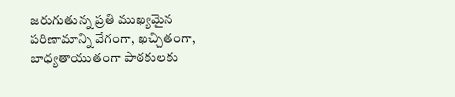జరుగుతున్న ప్రతి ముఖ్యమైన పరిణామాన్ని వేగంగా, ఖచ్చితంగా, బాధ్యతాయుతంగా పాఠకులకు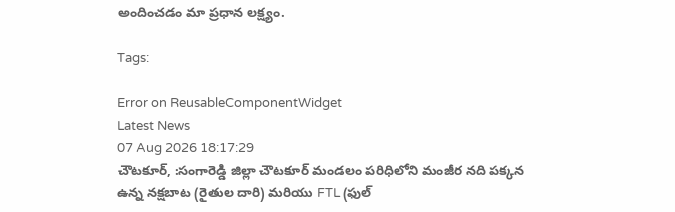అందించడం మా ప్రధాన లక్ష్యం.

Tags:

Error on ReusableComponentWidget
Latest News
07 Aug 2026 18:17:29
చౌటకూర్, :సంగారెడ్డి జిల్లా చౌటకూర్ మండలం పరిధిలోని మంజీర నది పక్కన ఉన్న నక్షబాట (రైతుల దారి) మరియు FTL (ఫుల్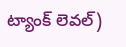ట్యాంక్ లెవల్)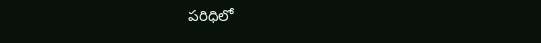పరిధిలో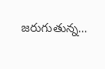జరుగుతున్న...